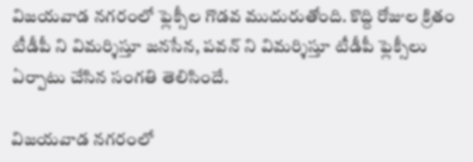విజయవాడ నగరంలో ఫ్లెక్సీల గొడవ ముదురుతోంది. కొద్ది రోజుల క్రితం టీడీపీ ని విమర్శిస్తూ జనసేన, పవన్ ని విమర్శిస్తూ టీడీపీ ఫ్లెక్సీలు ఏర్పాటు చేసిన సంగతి తెలిసిందే.

విజయవాడ నగరంలో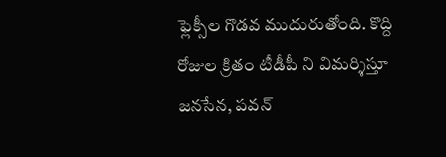ఫ్లెక్సీల గొడవ ముదురుతోంది. కొద్ది రోజుల క్రితం టీడీపీ ని విమర్శిస్తూ జనసేన, పవన్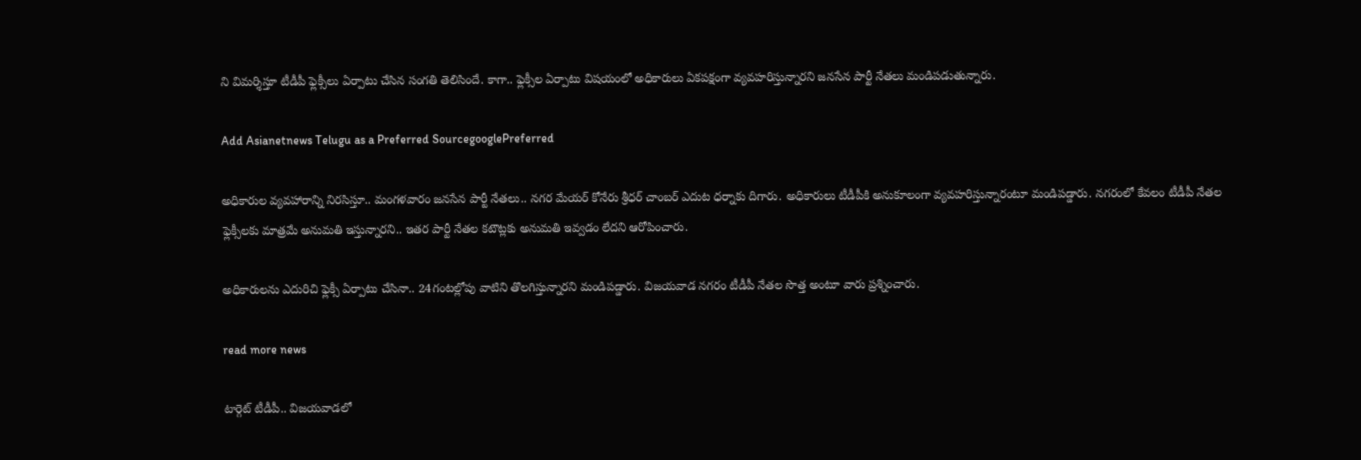ని విమర్శిస్తూ టీడీపీ ఫ్లెక్సీలు ఏర్పాటు చేసిన సంగతి తెలిసిందే. కాగా.. ఫ్లెక్సీల ఏర్పాటు విషయంలో అధికారులు ఏకపక్షంగా వ్యవహరిస్తున్నారని జనసేన పార్టీ నేతలు మండిపడుతున్నారు.

Add Asianetnews Telugu as a Preferred SourcegooglePreferred

అధికారుల వ్యవహారాన్ని నిరసిస్తూ.. మంగళవారం జనసేన పార్టీ నేతలు.. నగర మేయర్ కోనేరు శ్రీధర్ చాంబర్ ఎదుట ధర్నాకు దిగారు. అధికారులు టీడీపీకి అనుకూలంగా వ్యవహరిస్తున్నారంటూ మండిపడ్డారు. నగరంలో కేవలం టీడీపీ నేతల ఫ్లెక్సీలకు మాత్రమే అనుమతి ఇస్తున్నారని.. ఇతర పార్టీ నేతల కటౌట్లకు అనుమతి ఇవ్వడం లేదని ఆరోపించారు.

అధికారులను ఎదురిచి ఫ్లెక్సీ ఏర్పాటు చేసినా.. 24గంటల్లోపు వాటిని తొలగిస్తున్నారని మండిపడ్డారు. విజయవాడ నగరం టీడీపీ నేతల సొత్త అంటూ వారు ప్రశ్నించారు.

read more news

టార్గెట్ టీడీపీ.. విజయవాడలో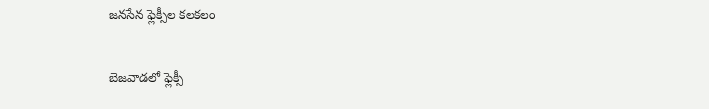జనసేన ఫ్లెక్సీల కలకలం

బెజవాడలో ఫ్లెక్సీ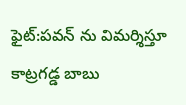ఫైట్:పవన్ ను విమర్శిస్తూ కాట్రగడ్డ బాబు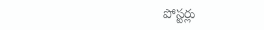పోస్టర్లు